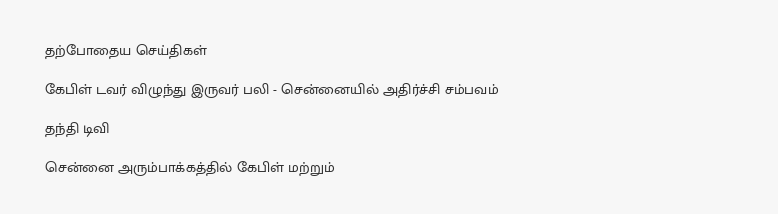தற்போதைய செய்திகள்

கேபிள் டவர் விழுந்து இருவர் பலி - சென்னையில் அதிர்ச்சி சம்பவம்

தந்தி டிவி

சென்னை அரும்பாக்கத்தில் கேபிள் மற்றும்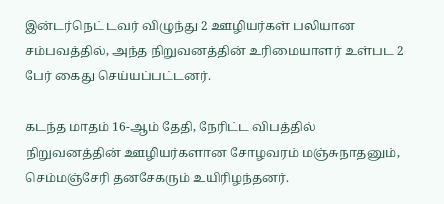இன்டர்நெட் டவர் விழுந்து 2 ஊழியர்கள் பலியான சம்பவத்தில், அந்த நிறுவனத்தின் உரிமையாளர் உள்பட 2 பேர் கைது செய்யப்பட்டனர்.

கடந்த மாதம் 16-ஆம் தேதி, நேரிட்ட விபத்தில் நிறுவனத்தின் ஊழியர்களான சோழவரம் மஞ்சுநாதனும், செம்மஞ்சேரி தனசேகரும் உயிரிழந்தனர்.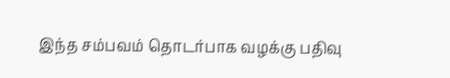இந்த சம்பவம் தொடர்பாக வழக்கு பதிவு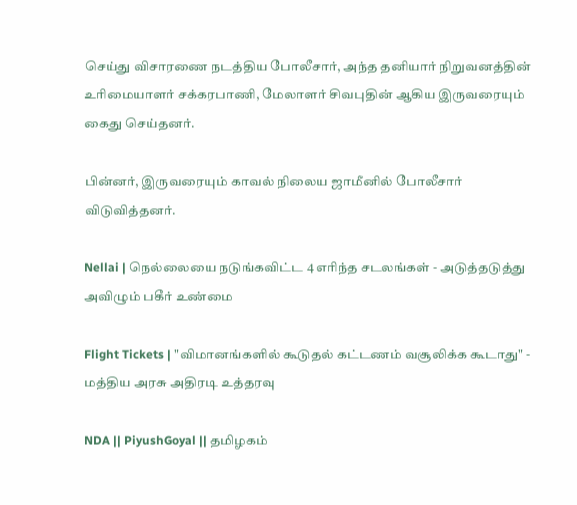செய்து விசாரணை நடத்திய போலீசார், அந்த தனியார் நிறுவனத்தின் உரிமையாளர் சக்கரபாணி, மேலாளர் சிவபுதின் ஆகிய இருவரையும் கைது செய்தனர்.

பின்னர், இருவரையும் காவல் நிலைய ஜாமீனில் போலீசார் விடுவித்தனர்.

Nellai | நெல்லையை நடுங்கவிட்ட 4 எரிந்த சடலங்கள் - அடுத்தடுத்து அவிழும் பகீர் உண்மை

Flight Tickets | "விமானங்களில் கூடுதல் கட்டணம் வசூலிக்க கூடாது" - மத்திய அரசு அதிரடி உத்தரவு

NDA || PiyushGoyal || தமிழகம்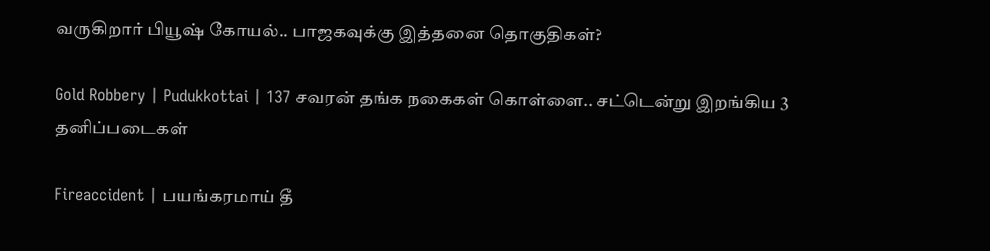வருகிறார் பியூஷ் கோயல்.. பாஜகவுக்கு இத்தனை தொகுதிகள்?

Gold Robbery | Pudukkottai | 137 சவரன் தங்க நகைகள் கொள்ளை.. சட்டென்று இறங்கிய 3 தனிப்படைகள்

Fireaccident | பயங்கரமாய் தீ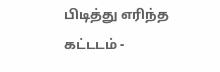பிடித்து எரிந்த கட்டடம் -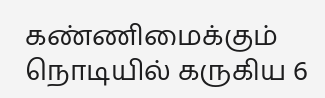கண்ணிமைக்கும் நொடியில் கருகிய 6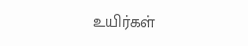உயிர்கள்